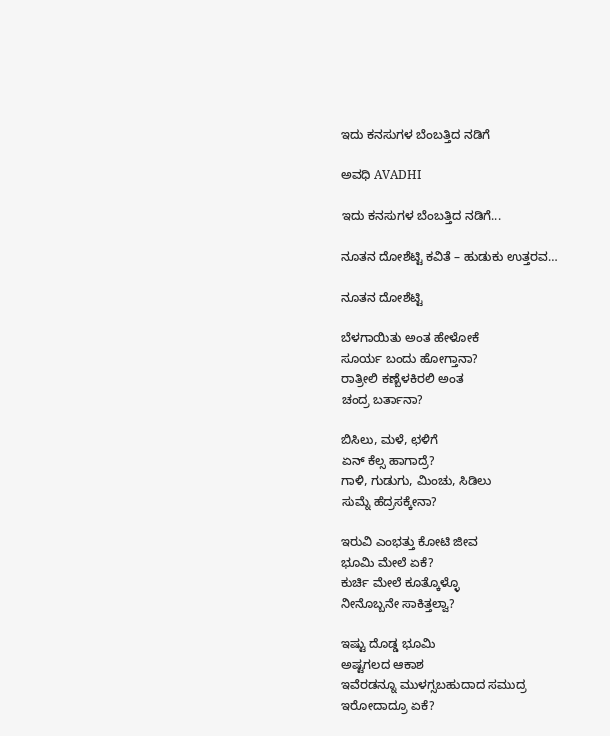ಇದು ಕನಸುಗಳ ಬೆಂಬತ್ತಿದ ನಡಿಗೆ‍

ಅವಧಿ AVADHI

ಇದು ಕನಸುಗಳ ಬೆಂಬತ್ತಿದ ನಡಿಗೆ...

ನೂತನ ದೋಶೆಟ್ಟಿ ಕವಿತೆ – ಹುಡುಕು ಉತ್ತರವ…

ನೂತನ ದೋಶೆಟ್ಟಿ

ಬೆಳಗಾಯಿತು ಅಂತ ಹೇಳೋಕೆ
ಸೂರ್ಯ ಬಂದು ಹೋಗ್ತಾನಾ?
ರಾತ್ರೀಲಿ ಕಣ್ಬೆಳಕಿರಲಿ ಅಂತ
ಚಂದ್ರ ಬರ್ತಾನಾ?

ಬಿಸಿಲು, ಮಳೆ, ಛಳಿಗೆ
ಏನ್ ಕೆಲ್ಸ ಹಾಗಾದ್ರೆ?
ಗಾಳಿ, ಗುಡುಗು, ಮಿಂಚು, ಸಿಡಿಲು
ಸುಮ್ನೆ ಹೆದ್ರಸಕ್ಕೇನಾ?

ಇರುವಿ ಎಂಭತ್ತು ಕೋಟಿ ಜೀವ
ಭೂಮಿ ಮೇಲೆ ಏಕೆ?
ಕುರ್ಚಿ ಮೇಲೆ ಕೂತ್ಕೊಳ್ಳೊ
ನೀನೊಬ್ಬನೇ ಸಾಕಿತ್ತಲ್ವಾ?

ಇಷ್ಟು ದೊಡ್ಡ ಭೂಮಿ
ಅಷ್ಟಗಲದ ಆಕಾಶ
ಇವೆರಡನ್ನೂ ಮುಳಗ್ಸಬಹುದಾದ ಸಮುದ್ರ
ಇರೋದಾದ್ರೂ ಏಕೆ?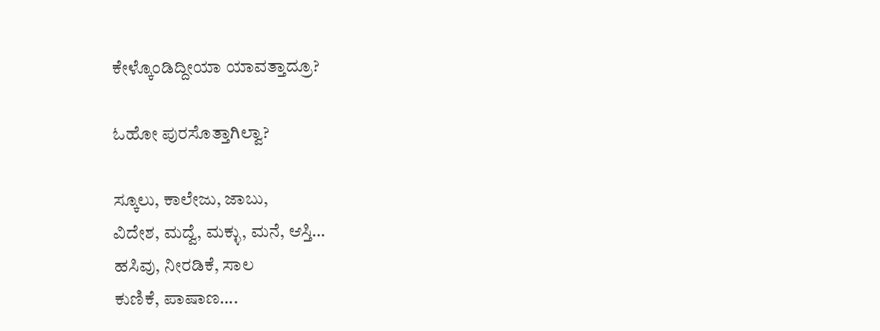ಕೇಳ್ಕೊಂಡಿದ್ದೀಯಾ ಯಾವತ್ತಾದ್ರೂ?

ಓಹೋ ಪುರಸೊತ್ತಾಗಿಲ್ವಾ?

ಸ್ಕೂಲು, ಕಾಲೇಜು, ಜಾಬು,
ವಿದೇಶ, ಮದ್ವೆ, ಮಕ್ಳು, ಮನೆ, ಆಸ್ತಿ…
ಹಸಿವು, ನೀರಡಿಕೆ, ಸಾಲ
ಕುಣಿಕೆ, ಪಾಷಾಣ….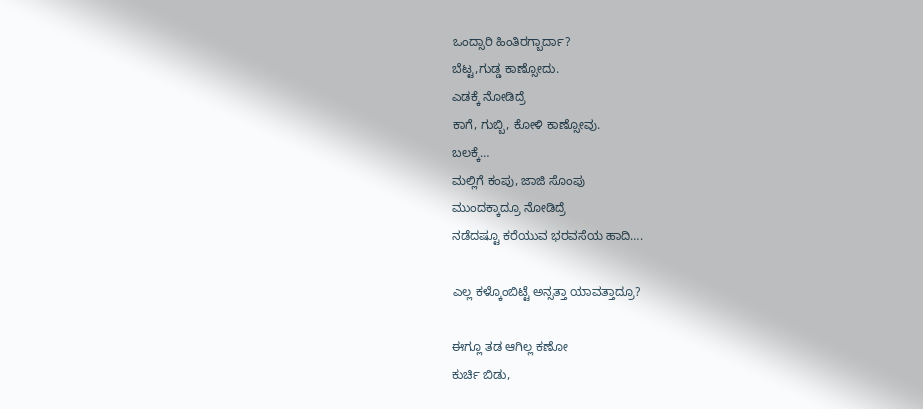ಒಂದ್ಸಾರಿ ಹಿಂತಿರಗ್ಬಾರ್ದಾ?
ಬೆಟ್ಟ,ಗುಡ್ಡ ಕಾಣ್ಸೋದು.
ಎಡಕ್ಕೆ ನೋಡಿದ್ರೆ
ಕಾಗೆ, ಗುಬ್ಬಿ, ಕೋಳಿ ಕಾಣ್ಸೋವು.
ಬಲಕ್ಕೆ…
ಮಲ್ಲಿಗೆ ಕಂಪು, ಜಾಜಿ ಸೊಂಪು
ಮುಂದಕ್ಕಾದ್ರೂ ನೋಡಿದ್ರೆ
ನಡೆದಷ್ಟೂ ಕರೆಯುವ ಭರವಸೆಯ ಹಾದಿ….

ಎಲ್ಲ ಕಳ್ಕೊಂಬಿಟ್ಟೆ ಅನ್ಸತ್ತಾ ಯಾವತ್ತಾದ್ರೂ?

ಈಗ್ಲೂ ತಡ ಆಗಿಲ್ಲ ಕಣೋ
ಕುರ್ಚಿ ಬಿಡು,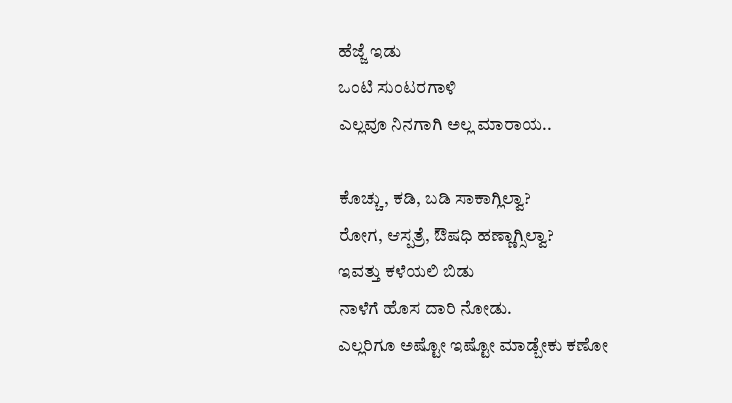ಹೆಜ್ಜೆ ಇಡು
ಒಂಟಿ ಸುಂಟರಗಾಳಿ
ಎಲ್ಲವೂ ನಿನಗಾಗಿ ಅಲ್ಲ ಮಾರಾಯ..

ಕೊಚ್ಚು, ಕಡಿ, ಬಡಿ ಸಾಕಾಗ್ಲಿಲ್ವಾ?
ರೋಗ, ಆಸ್ಪತ್ರೆ, ಔಷಧಿ ಹಣ್ಣಾಗ್ಸಿಲ್ವಾ?
ಇವತ್ತು ಕಳೆಯಲಿ ಬಿಡು
ನಾಳೆಗೆ ಹೊಸ ದಾರಿ ನೋಡು.
ಎಲ್ಲರಿಗೂ ಅಷ್ಟೋ ಇಷ್ಟೋ ಮಾಡ್ಬೇಕು ಕಣೋ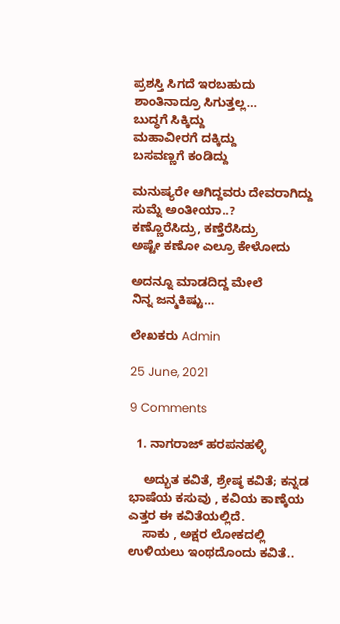ಪ್ರಶಸ್ತಿ ಸಿಗದೆ ಇರಬಹುದು
ಶಾಂತಿನಾದ್ರೂ ಸಿಗುತ್ತಲ್ಲ…
ಬುದ್ಧಗೆ ಸಿಕ್ಕಿದ್ದು
ಮಹಾವೀರಗೆ ದಕ್ಕಿದ್ದು
ಬಸವಣ್ಣಗೆ ಕಂಡಿದ್ದು

ಮನುಷ್ಯರೇ ಆಗಿದ್ದವರು ದೇವರಾಗಿದ್ದು
ಸುಮ್ನೆ ಅಂತೀಯಾ..?
ಕಣ್ಣೊರೆಸಿದ್ರು, ಕಣ್ತೆರೆಸಿದ್ರು
ಅಷ್ಟೇ ಕಣೋ ಎಲ್ರೂ ಕೇಳೋದು

ಅದನ್ನೂ ಮಾಡದಿದ್ದ ಮೇಲೆ
ನಿನ್ನ ಜನ್ಮಕಿಷ್ಟು…

ಲೇಖಕರು Admin

25 June, 2021

9 Comments

  1. ನಾಗರಾಜ್ ಹರಪನಹಳ್ಳಿ

    ಅದ್ಭುತ ಕವಿತೆ, ಶ್ರೇಷ್ಠ ಕವಿತೆ; ಕನ್ನಡ ಭಾಷೆಯ ಕಸುವು , ಕವಿಯ ಕಾಣ್ಕೆಯ ಎತ್ತರ ಈ ಕವಿತೆಯಲ್ಲಿದೆ.
    ಸಾಕು , ಅಕ್ಷರ ಲೋಕದಲ್ಲಿ ಉಳಿಯಲು ಇಂಥದೊಂದು ಕವಿತೆ..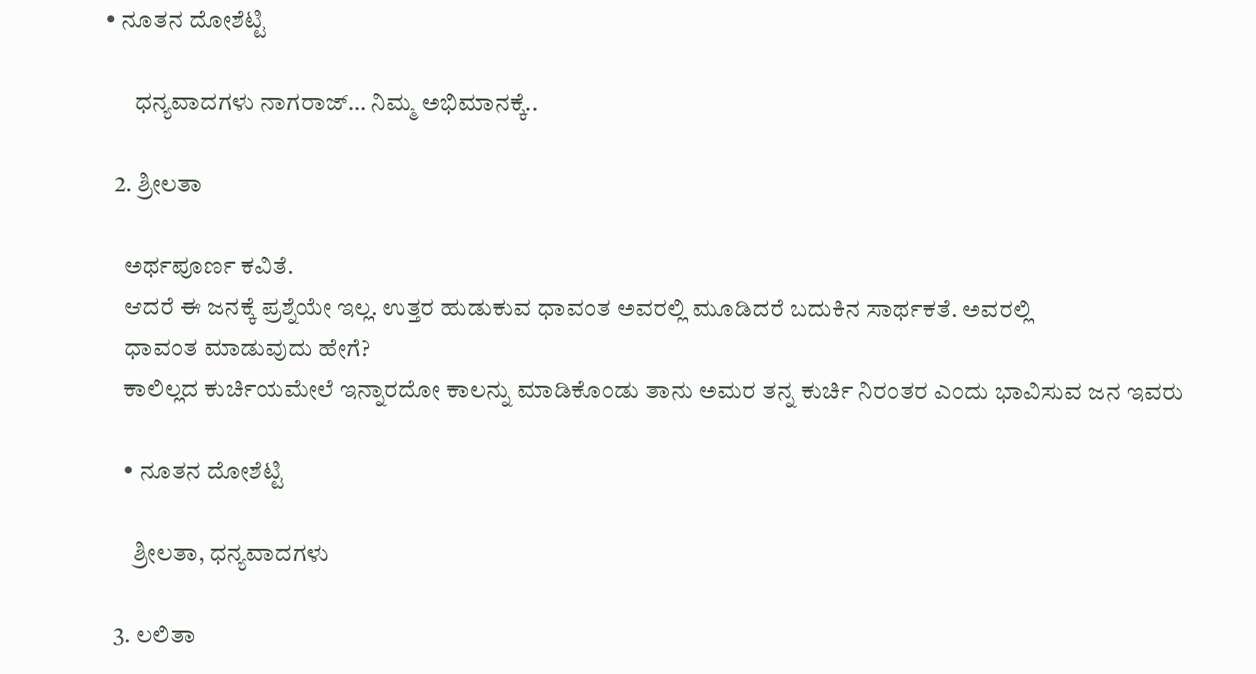• ನೂತನ ದೋಶೆಟ್ಟಿ

      ಧನ್ಯವಾದಗಳು ನಾಗರಾಜ್… ನಿಮ್ಮ ಅಭಿಮಾನಕ್ಕೆ..

  2. ಶ್ರೀಲತಾ

    ಅರ್ಥಪೂರ್ಣ ಕವಿತೆ.
    ಆದರೆ ಈ ಜನಕ್ಕೆ ಪ್ರಶ್ನೆಯೇ ಇಲ್ಲ. ಉತ್ತರ ಹುಡುಕುವ ಧಾವಂತ ಅವರಲ್ಲಿ ಮೂಡಿದರೆ ಬದುಕಿನ ಸಾರ್ಥಕತೆ. ಅವರಲ್ಲಿ
    ಧಾವಂತ ಮಾಡುವುದು ಹೇಗೆ?
    ಕಾಲಿಲ್ಲದ ಕುರ್ಚಿಯಮೇಲೆ ಇನ್ನಾರದೋ ಕಾಲನ್ನು ಮಾಡಿಕೊಂಡು ತಾನು ಅಮರ ತನ್ನ ಕುರ್ಚಿ ನಿರಂತರ ಎಂದು ಭಾವಿಸುವ ಜನ ಇವರು

    • ನೂತನ ದೋಶೆಟ್ಟಿ

      ಶ್ರೀಲತಾ, ಧನ್ಯವಾದಗಳು

  3. ಲಲಿತಾ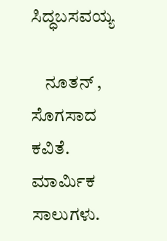ಸಿದ್ಧಬಸವಯ್ಯ

    ನೂತನ್ , ಸೊಗಸಾದ ಕವಿತೆ. ಮಾರ್ಮಿಕ ಸಾಲುಗಳು.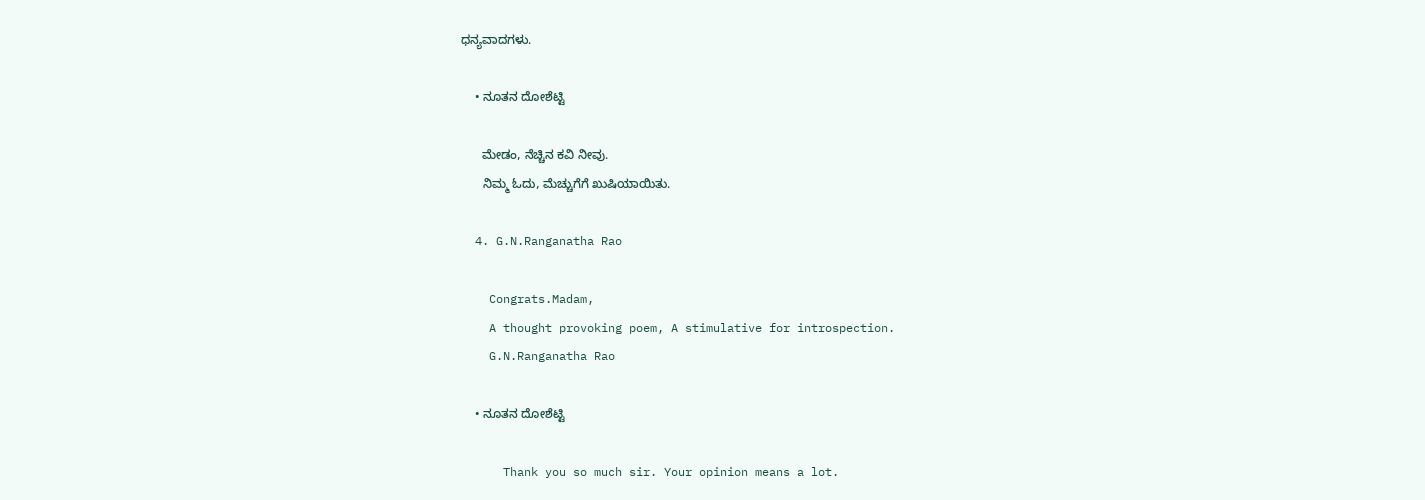ಧನ್ಯವಾದಗಳು.

    • ನೂತನ ದೋಶೆಟ್ಟಿ

      ಮೇಡಂ, ನೆಚ್ಚಿನ ಕವಿ ನೀವು.
      ನಿಮ್ಮ ಓದು, ಮೆಚ್ಚುಗೆಗೆ ಖುಷಿಯಾಯಿತು.

  4. G.N.Ranganatha Rao

    Congrats.Madam,
    A thought provoking poem, A stimulative for introspection.
    G.N.Ranganatha Rao

    • ನೂತನ ದೋಶೆಟ್ಟಿ

      Thank you so much sir. Your opinion means a lot.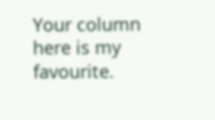Your column here is my favourite.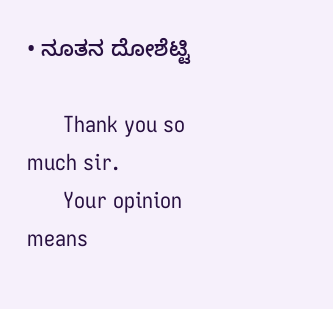• ನೂತನ ದೋಶೆಟ್ಟಿ

      Thank you so much sir.
      Your opinion means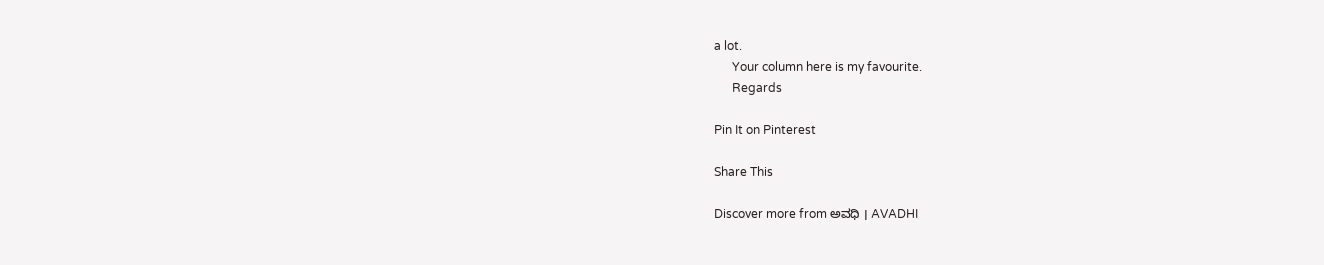a lot.
      Your column here is my favourite.
      Regards

Pin It on Pinterest

Share This

Discover more from ಅವಧಿ । AVADHI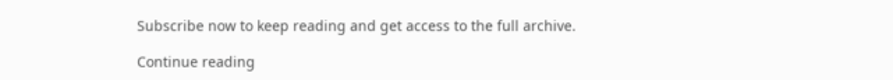Subscribe now to keep reading and get access to the full archive.

Continue reading